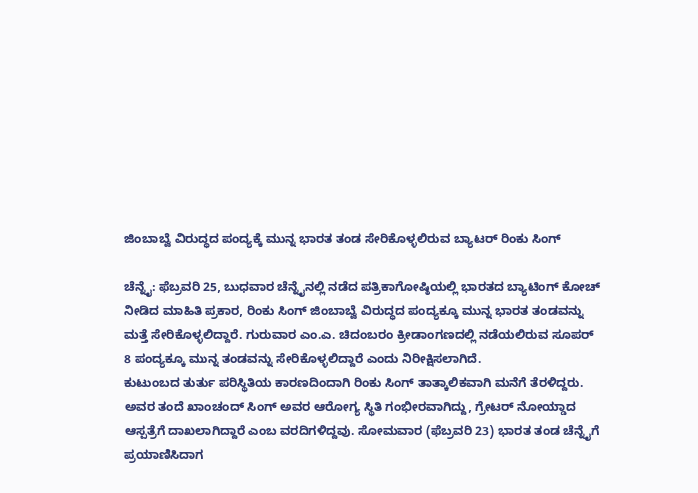ಜಿಂಬಾಬ್ವೆ ವಿರುದ್ಧದ ಪಂದ್ಯಕ್ಕೆ ಮುನ್ನ ಭಾರತ ತಂಡ ಸೇರಿಕೊಳ್ಳಲಿರುವ ಬ್ಯಾಟರ್‌ ರಿಂಕು ಸಿಂಗ್

ಚೆನ್ನೈ: ಫೆಬ್ರವರಿ 25, ಬುಧವಾರ ಚೆನ್ನೈನಲ್ಲಿ ನಡೆದ ಪತ್ರಿಕಾಗೋಷ್ಠಿಯಲ್ಲಿ ಭಾರತದ ಬ್ಯಾಟಿಂಗ್ ಕೋಚ್ ನೀಡಿದ ಮಾಹಿತಿ ಪ್ರಕಾರ, ರಿಂಕು ಸಿಂಗ್ ಜಿಂಬಾಬ್ವೆ ವಿರುದ್ಧದ ಪಂದ್ಯಕ್ಕೂ ಮುನ್ನ ಭಾರತ ತಂಡವನ್ನು ಮತ್ತೆ ಸೇರಿಕೊಳ್ಳಲಿದ್ದಾರೆ. ಗುರುವಾರ ಎಂ.ಎ. ಚಿದಂಬರಂ ಕ್ರೀಡಾಂಗಣದಲ್ಲಿ ನಡೆಯಲಿರುವ ಸೂಪರ್ 8 ಪಂದ್ಯಕ್ಕೂ ಮುನ್ನ ತಂಡವನ್ನು ಸೇರಿಕೊಳ್ಳಲಿದ್ದಾರೆ ಎಂದು ನಿರೀಕ್ಷಿಸಲಾಗಿದೆ.
ಕುಟುಂಬದ ತುರ್ತು ಪರಿಸ್ಥಿತಿಯ ಕಾರಣದಿಂದಾಗಿ ರಿಂಕು ಸಿಂಗ್ ತಾತ್ಕಾಲಿಕವಾಗಿ ಮನೆಗೆ ತೆರಳಿದ್ದರು. ಅವರ ತಂದೆ ಖಾಂಚಂದ್ ಸಿಂಗ್ ಅವರ ಆರೋಗ್ಯ ಸ್ಥಿತಿ ಗಂಭೀರವಾಗಿದ್ದು, ಗ್ರೇಟರ್ ನೋಯ್ಡಾದ ಆಸ್ಪತ್ರೆಗೆ ದಾಖಲಾಗಿದ್ದಾರೆ ಎಂಬ ವರದಿಗಳಿದ್ದವು. ಸೋಮವಾರ (ಫೆಬ್ರವರಿ 23) ಭಾರತ ತಂಡ ಚೆನ್ನೈಗೆ ಪ್ರಯಾಣಿಸಿದಾಗ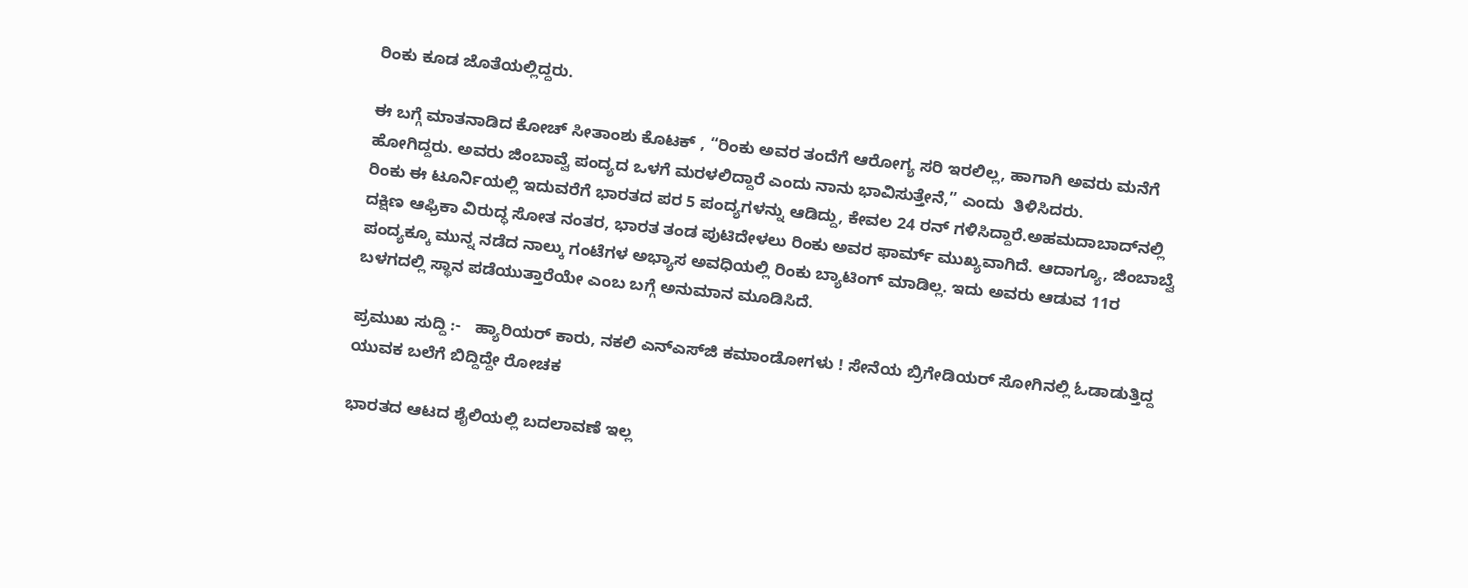ರಿಂಕು ಕೂಡ ಜೊತೆಯಲ್ಲಿದ್ದರು.

ಈ ಬಗ್ಗೆ ಮಾತನಾಡಿದ ಕೋಚ್‌ ಸೀತಾಂಶು ಕೊಟಕ್ , “ರಿಂಕು ಅವರ ತಂದೆಗೆ ಆರೋಗ್ಯ ಸರಿ ಇರಲಿಲ್ಲ, ಹಾಗಾಗಿ ಅವರು ಮನೆಗೆ ಹೋಗಿದ್ದರು. ಅವರು ಜಿಂಬಾವ್ವೆ ಪಂದ್ಯದ ಒಳಗೆ ಮರಳಲಿದ್ದಾರೆ ಎಂದು ನಾನು ಭಾವಿಸುತ್ತೇನೆ,” ಎಂದು  ತಿಳಿಸಿದರು.
ರಿಂಕು ಈ ಟೂರ್ನಿಯಲ್ಲಿ ಇದುವರೆಗೆ ಭಾರತದ ಪರ 5 ಪಂದ್ಯಗಳನ್ನು ಆಡಿದ್ದು, ಕೇವಲ 24 ರನ್ ಗಳಿಸಿದ್ದಾರೆ.ಅಹಮದಾಬಾದ್‌ನಲ್ಲಿ ದಕ್ಷಿಣ ಆಫ್ರಿಕಾ ವಿರುದ್ಧ ಸೋತ ನಂತರ, ಭಾರತ ತಂಡ ಪುಟಿದೇಳಲು ರಿಂಕು ಅವರ ಫಾರ್ಮ್ ಮುಖ್ಯವಾಗಿದೆ. ಆದಾಗ್ಯೂ, ಜಿಂಬಾಬ್ವೆ ಪಂದ್ಯಕ್ಕೂ ಮುನ್ನ ನಡೆದ ನಾಲ್ಕು ಗಂಟೆಗಳ ಅಭ್ಯಾಸ ಅವಧಿಯಲ್ಲಿ ರಿಂಕು ಬ್ಯಾಟಿಂಗ್ ಮಾಡಿಲ್ಲ. ಇದು ಅವರು ಆಡುವ 11ರ ಬಳಗದಲ್ಲಿ ಸ್ಥಾನ ಪಡೆಯುತ್ತಾರೆಯೇ ಎಂಬ ಬಗ್ಗೆ ಅನುಮಾನ ಮೂಡಿಸಿದೆ.

ಪ್ರಮುಖ ಸುದ್ದಿ :-   ಹ್ಯಾರಿಯರ್ ಕಾರು, ನಕಲಿ ಎನ್‌ಎಸ್‌ಜಿ ಕಮಾಂಡೋಗಳು ! ಸೇನೆಯ ಬ್ರಿಗೇಡಿಯರ್ ಸೋಗಿನಲ್ಲಿ ಓಡಾಡುತ್ತಿದ್ದ ಯುವಕ ಬಲೆಗೆ ಬಿದ್ದಿದ್ದೇ ರೋಚಕ

ಭಾರತದ ಆಟದ ಶೈಲಿಯಲ್ಲಿ ಬದಲಾವಣೆ ಇಲ್ಲ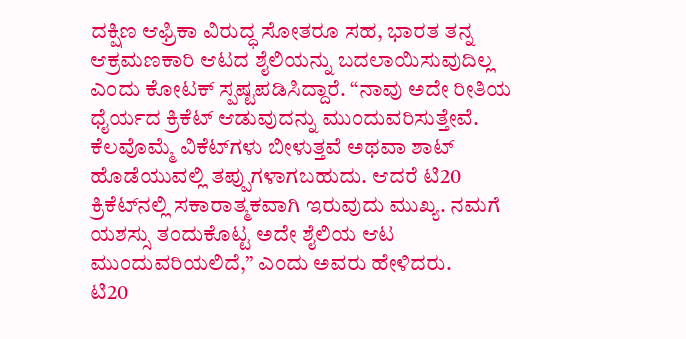ದಕ್ಷಿಣ ಆಫ್ರಿಕಾ ವಿರುದ್ಧ ಸೋತರೂ ಸಹ, ಭಾರತ ತನ್ನ ಆಕ್ರಮಣಕಾರಿ ಆಟದ ಶೈಲಿಯನ್ನು ಬದಲಾಯಿಸುವುದಿಲ್ಲ ಎಂದು ಕೋಟಕ್ ಸ್ಪಷ್ಟಪಡಿಸಿದ್ದಾರೆ. “ನಾವು ಅದೇ ರೀತಿಯ ಧೈರ್ಯದ ಕ್ರಿಕೆಟ್ ಆಡುವುದನ್ನು ಮುಂದುವರಿಸುತ್ತೇವೆ. ಕೆಲವೊಮ್ಮೆ ವಿಕೆಟ್‌ಗಳು ಬೀಳುತ್ತವೆ ಅಥವಾ ಶಾಟ್ ಹೊಡೆಯುವಲ್ಲಿ ತಪ್ಪುಗಳಾಗಬಹುದು. ಆದರೆ ಟಿ20 ಕ್ರಿಕೆಟ್‌ನಲ್ಲಿ ಸಕಾರಾತ್ಮಕವಾಗಿ ಇರುವುದು ಮುಖ್ಯ. ನಮಗೆ ಯಶಸ್ಸು ತಂದುಕೊಟ್ಟ ಅದೇ ಶೈಲಿಯ ಆಟ ಮುಂದುವರಿಯಲಿದೆ,” ಎಂದು ಅವರು ಹೇಳಿದರು.
ಟಿ20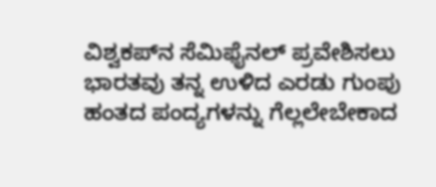ವಿಶ್ವಕಪ್‌ನ ಸೆಮಿಫೈನಲ್ ಪ್ರವೇಶಿಸಲು ಭಾರತವು ತನ್ನ ಉಳಿದ ಎರಡು ಗುಂಪು ಹಂತದ ಪಂದ್ಯಗಳನ್ನು ಗೆಲ್ಲಲೇಬೇಕಾದ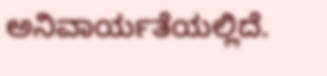ಅನಿವಾರ್ಯತೆಯಲ್ಲಿದೆ.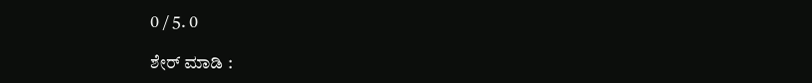0 / 5. 0

ಶೇರ್ ಮಾಡಿ :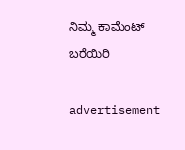ನಿಮ್ಮ ಕಾಮೆಂಟ್ ಬರೆಯಿರಿ

advertisement